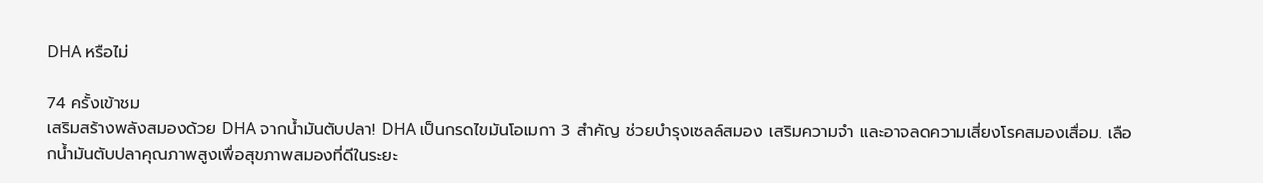DHA หรือไม่

74 ครั้งเข้าชม
เสริมสร้างพลังสมองด้วย DHA จากน้ำมันตับปลา! DHA เป็นกรดไขมันโอเมกา 3 สำคัญ ช่วยบำรุงเซลล์สมอง เสริมความจำ และอาจลดความเสี่ยงโรคสมองเสื่อม. เลือกน้ำมันตับปลาคุณภาพสูงเพื่อสุขภาพสมองที่ดีในระยะ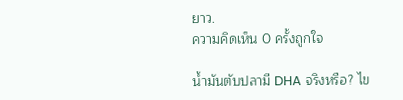ยาว.
ความคิดเห็น 0 ครั้งถูกใจ

น้ำมันตับปลามี DHA จริงหรือ? ไข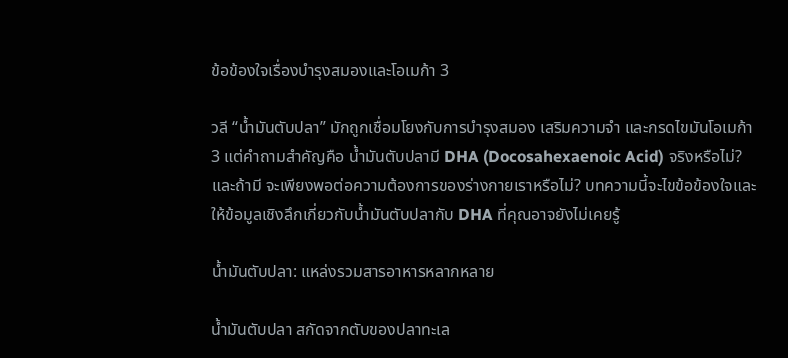ข้อข้องใจเรื่องบำรุงสมองและโอเมก้า 3

วลี “น้ำมันตับปลา” มักถูกเชื่อมโยงกับการบำรุงสมอง เสริมความจำ และกรดไขมันโอเมก้า 3 แต่คำถามสำคัญคือ น้ำมันตับปลามี DHA (Docosahexaenoic Acid) จริงหรือไม่? และถ้ามี จะเพียงพอต่อความต้องการของร่างกายเราหรือไม่? บทความนี้จะไขข้อข้องใจและให้ข้อมูลเชิงลึกเกี่ยวกับน้ำมันตับปลากับ DHA ที่คุณอาจยังไม่เคยรู้

น้ำมันตับปลา: แหล่งรวมสารอาหารหลากหลาย

น้ำมันตับปลา สกัดจากตับของปลาทะเล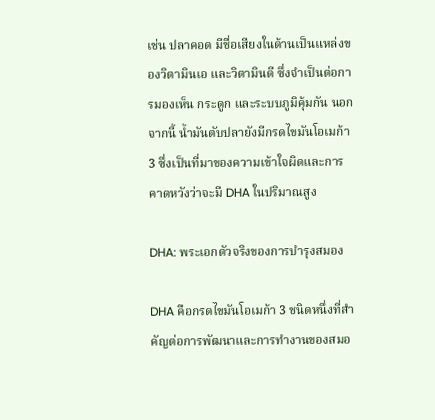เช่น ปลาคอด มีชื่อเสียงในด้านเป็นแหล่งของวิตามินเอ และวิตามินดี ซึ่งจำเป็นต่อการมองเห็น กระดูก และระบบภูมิคุ้มกัน นอกจากนี้ น้ำมันตับปลายังมีกรดไขมันโอเมก้า 3 ซึ่งเป็นที่มาของความเข้าใจผิดและการคาดหวังว่าจะมี DHA ในปริมาณสูง

DHA: พระเอกตัวจริงของการบำรุงสมอง

DHA คือกรดไขมันโอเมก้า 3 ชนิดหนึ่งที่สำคัญต่อการพัฒนาและการทำงานของสมอ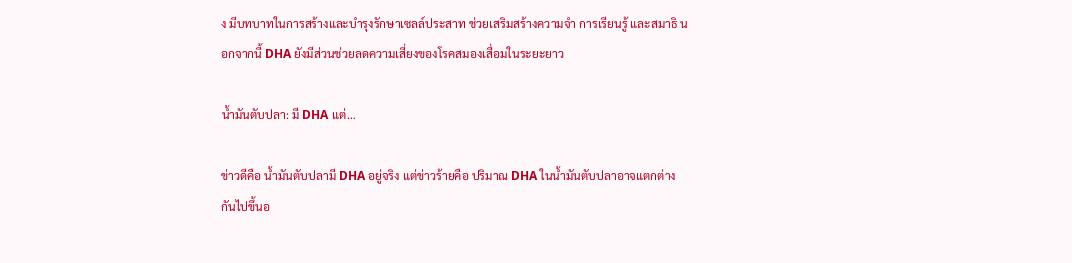ง มีบทบาทในการสร้างและบำรุงรักษาเซลล์ประสาท ช่วยเสริมสร้างความจำ การเรียนรู้ และสมาธิ นอกจากนี้ DHA ยังมีส่วนช่วยลดความเสี่ยงของโรคสมองเสื่อมในระยะยาว

น้ำมันตับปลา: มี DHA แต่…

ข่าวดีคือ น้ำมันตับปลามี DHA อยู่จริง แต่ข่าวร้ายคือ ปริมาณ DHA ในน้ำมันตับปลาอาจแตกต่างกันไปขึ้นอ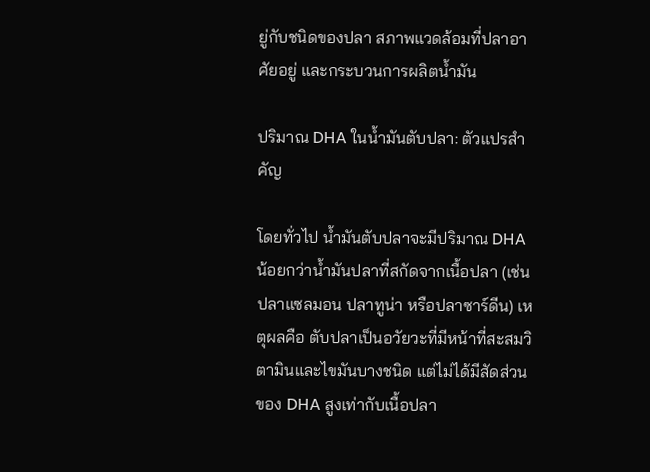ยู่กับชนิดของปลา สภาพแวดล้อมที่ปลาอาศัยอยู่ และกระบวนการผลิตน้ำมัน

ปริมาณ DHA ในน้ำมันตับปลา: ตัวแปรสำคัญ

โดยทั่วไป น้ำมันตับปลาจะมีปริมาณ DHA น้อยกว่าน้ำมันปลาที่สกัดจากเนื้อปลา (เช่น ปลาแซลมอน ปลาทูน่า หรือปลาซาร์ดีน) เหตุผลคือ ตับปลาเป็นอวัยวะที่มีหน้าที่สะสมวิตามินและไขมันบางชนิด แต่ไม่ได้มีสัดส่วนของ DHA สูงเท่ากับเนื้อปลา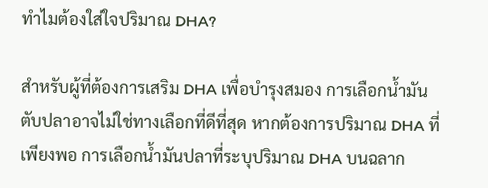ทำไมต้องใส่ใจปริมาณ DHA?

สำหรับผู้ที่ต้องการเสริม DHA เพื่อบำรุงสมอง การเลือกน้ำมันตับปลาอาจไม่ใช่ทางเลือกที่ดีที่สุด หากต้องการปริมาณ DHA ที่เพียงพอ การเลือกน้ำมันปลาที่ระบุปริมาณ DHA บนฉลาก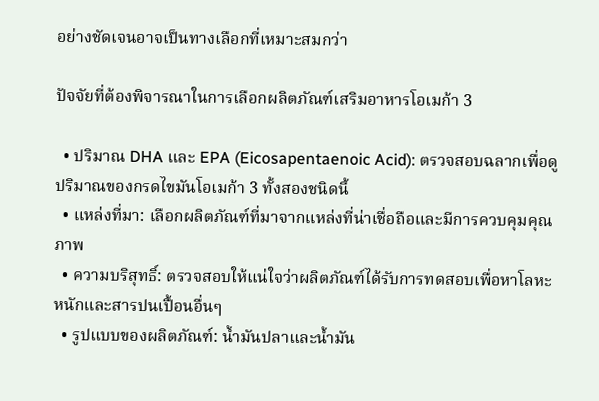อย่างชัดเจนอาจเป็นทางเลือกที่เหมาะสมกว่า

ปัจจัยที่ต้องพิจารณาในการเลือกผลิตภัณฑ์เสริมอาหารโอเมก้า 3

  • ปริมาณ DHA และ EPA (Eicosapentaenoic Acid): ตรวจสอบฉลากเพื่อดูปริมาณของกรดไขมันโอเมก้า 3 ทั้งสองชนิดนี้
  • แหล่งที่มา: เลือกผลิตภัณฑ์ที่มาจากแหล่งที่น่าเชื่อถือและมีการควบคุมคุณภาพ
  • ความบริสุทธิ์: ตรวจสอบให้แน่ใจว่าผลิตภัณฑ์ได้รับการทดสอบเพื่อหาโลหะหนักและสารปนเปื้อนอื่นๆ
  • รูปแบบของผลิตภัณฑ์: น้ำมันปลาและน้ำมัน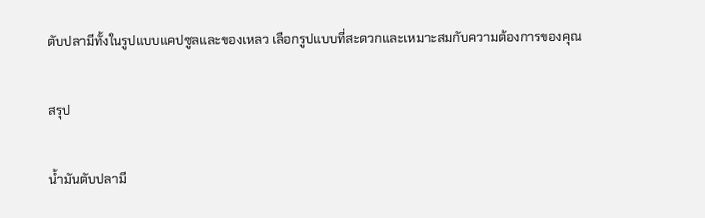ตับปลามีทั้งในรูปแบบแคปซูลและของเหลว เลือกรูปแบบที่สะดวกและเหมาะสมกับความต้องการของคุณ

สรุป

น้ำมันตับปลามี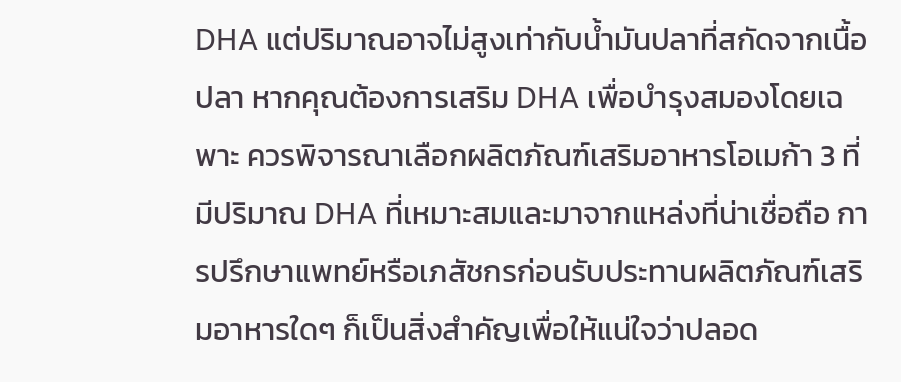DHA แต่ปริมาณอาจไม่สูงเท่ากับน้ำมันปลาที่สกัดจากเนื้อปลา หากคุณต้องการเสริม DHA เพื่อบำรุงสมองโดยเฉพาะ ควรพิจารณาเลือกผลิตภัณฑ์เสริมอาหารโอเมก้า 3 ที่มีปริมาณ DHA ที่เหมาะสมและมาจากแหล่งที่น่าเชื่อถือ การปรึกษาแพทย์หรือเภสัชกรก่อนรับประทานผลิตภัณฑ์เสริมอาหารใดๆ ก็เป็นสิ่งสำคัญเพื่อให้แน่ใจว่าปลอด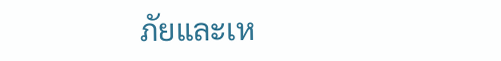ภัยและเห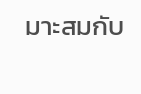มาะสมกับ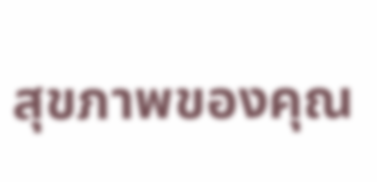สุขภาพของคุณ